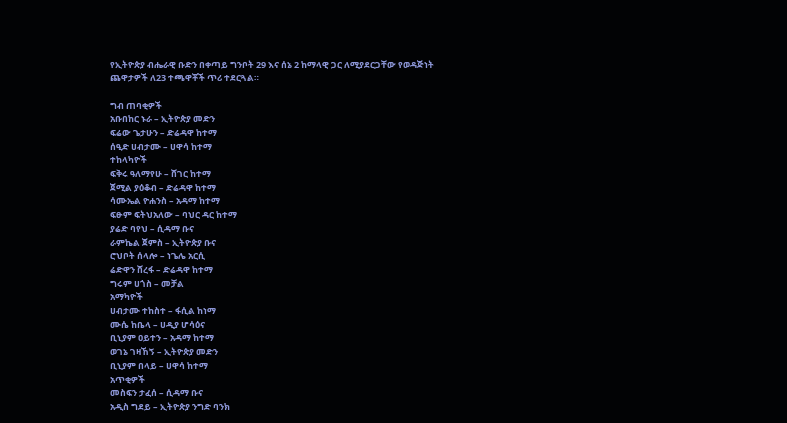የኢትዮጵያ ብሔራዊ ቡድን በቀጣይ ግንቦት 29 እና ሰኔ 2 ከማላዊ ጋር ለሚያደርጋቸው የወዳጅነት ጨዋታዎች ለ23 ተጫዋቾች ጥሪ ተደርጓል።

ግብ ጠባቂዎች
አቡበከር ኑራ – ኢትዮጵያ መድን
ፍሬው ጌታሁን – ድሬዳዋ ከተማ
ሰዒድ ሀብታሙ – ሀዋሳ ከተማ
ተከላካዮች
ፍቅሩ ዓለማየሁ – ሸገር ከተማ
ጀሚል ያዕቆብ – ድሬዳዋ ከተማ
ሳሙኤል ዮሐንስ – አዳማ ከተማ
ፍፁም ፍትህአለው – ባህር ዳር ከተማ
ያሬድ ባየህ – ሲዳማ ቡና
ራምኬል ጀምስ – ኢትዮጵያ ቡና
ሮህቦት ሰላሎ – ነጌሌ አርሲ
ሬድዋን ሸረፋ – ድሬዳዋ ከተማ
ግሩም ሀጎስ – መቻል
አማካዮች
ሀብታሙ ተከስተ – ፋሲል ከነማ
ሙሴ ከቤላ – ሀዲያ ሆሳዕና
ቢኒያም ዐይተን – አዳማ ከተማ
ወገኔ ገዛኸኝ – ኢትዮጵያ መድን
ቢኒያም በላይ – ሀዋሳ ከተማ
አጥቂዎች
መስፍን ታፈሰ – ሲዳማ ቡና
አዲስ ግደይ – ኢትዮጵያ ንግድ ባንክ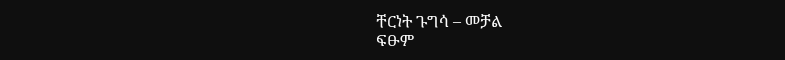ቸርነት ጉግሳ – መቻል
ፍፁም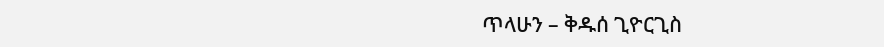ጥላሁን – ቅዱሰ ጊዮርጊስ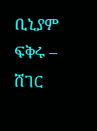ቢኒያም ፍቅሩ – ሸገር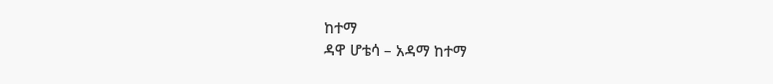ከተማ
ዳዋ ሆቴሳ – አዳማ ከተማ